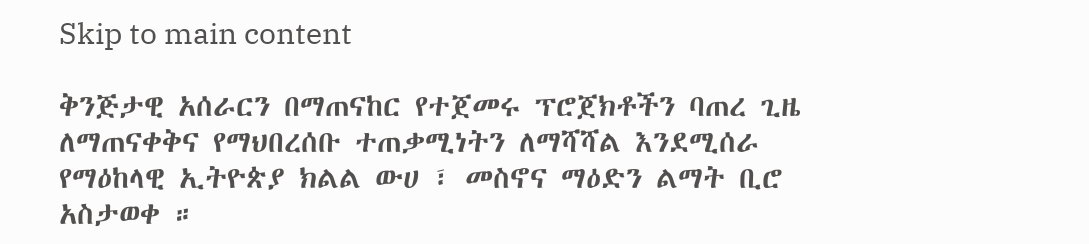Skip to main content

ቅንጅታዊ አሰራርን በማጠናከር የተጀመሩ ፕሮጀክቶችን ባጠረ ጊዜ ለማጠናቀቅና የማህበረሰቡ ተጠቃሚነትን ለማሻሻል እንደሚሰራ የማዕከላዊ ኢትዮጵያ ክልል ውሀ ፣ መስኖና ማዕድን ልማት ቢሮ አስታወቀ ።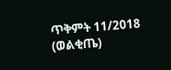ጥቅምት 11/2018 (ወልቂጤ)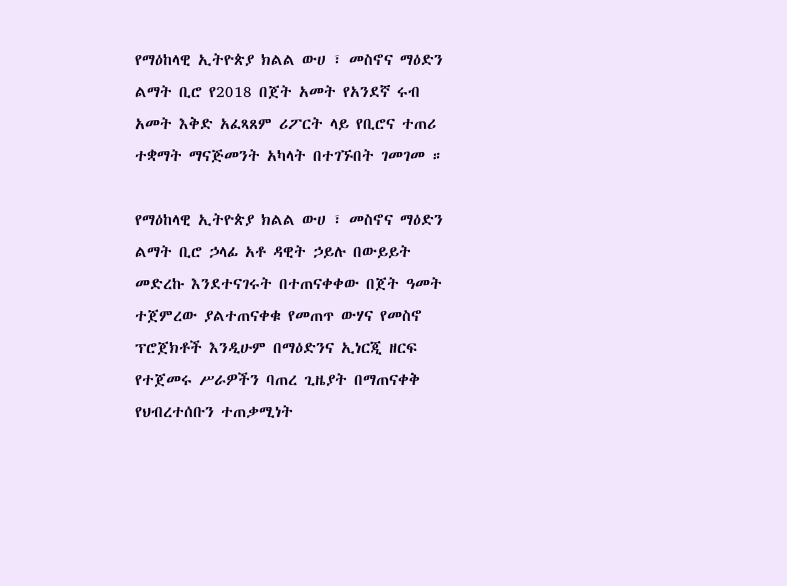የማዕከላዊ ኢትዮጵያ ክልል ውሀ ፣ መስኖና ማዕድን ልማት ቢሮ የ2018 በጀት አመት የአንደኛ ሩብ አመት እቅድ አፈጻጸም ሪፖርት ላይ የቢሮና ተጠሪ ተቋማት ማናጅመንት አካላት በተገኙበት ገመገመ ።

የማዕከላዊ ኢትዮጵያ ክልል ውሀ ፣ መስኖና ማዕድን ልማት ቢሮ ኃላፊ አቶ ዳዊት ኃይሉ በውይይት መድረኩ እንደተናገሩት በተጠናቀቀው በጀት ዓመት ተጀምረው ያልተጠናቀቁ የመጠጥ ውሃና የመስኖ ፕሮጀክቶች እንዲሁም በማዕድንና ኢነርጂ ዘርፍ የተጀመሩ ሥራዎችን ባጠረ ጊዜያት በማጠናቀቅ የህብረተሰቡን ተጠቃሚነት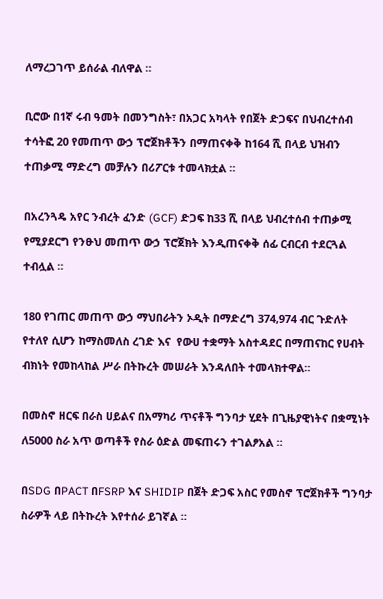ለማረጋገጥ ይሰራል ብለዋል ።

ቢሮው በ1ኛ ሩብ ዓመት በመንግስት፣ በአጋር አካላት የበጀት ድጋፍና በህብረተሰብ ተሳትፎ 20 የመጠጥ ውኃ ፕሮጀክቶችን በማጠናቀቅ ከ164 ሺ በላይ ህዝብን ተጠቃሚ ማድረግ መቻሉን በሪፖርቱ ተመላክቷል ።

በአረንጓዴ አየር ንብረት ፈንድ (GCF) ድጋፍ ከ33 ሺ በላይ ህብረተሰብ ተጠቃሚ የሚያደርግ የንፁህ መጠጥ ውኃ ፕሮጀክት እንዲጠናቀቅ ሰፊ ርብርብ ተደርጓል ተብሏል ።

180 የገጠር መጠጥ ውኃ ማህበራትን ኦዲት በማድረግ 374,974 ብር ጉድለት የተለየ ሲሆን ከማስመለስ ረገድ እና  የውሀ ተቋማት አስተዳደር በማጠናከር የሀብት ብክነት የመከላከል ሥራ በትኩረት መሠራት እንዳለበት ተመላክተዋል።

በመስኖ ዘርፍ በራስ ሀይልና በአማካሪ ጥናቶች ግንባታ ሂደት በጊዜያዊነትና በቋሚነት ለ5000 ስራ አጥ ወጣቶች የስራ ዕድል መፍጠሩን ተገልፆአል ።

በSDG በPACT በFSRP እና SHIDIP በጀት ድጋፍ አስር የመስኖ ፕሮጀክቶች ግንባታ ስራዎች ላይ በትኩረት እየተሰራ ይገኛል ።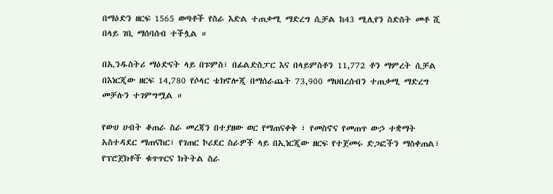በማዕድን ዘርፍ 1565 ወጣቶች የስራ እድል ተጠቃሚ ማድረግ ሲቻል ከ43 ሚሊየን ስድስት መቶ ሺ በላይ ገቢ ማሰባሰብ ተችሏል ።

በኢንዱስትሪ ማዕድናት ላይ በፑምስ፣ በፊልድስፓር እና በላይምስቶን 11,772 ቶን ማምረት ሲቻል በእነርጂው ዘርፍ 14,780 የሶላር ቴክኖሎጂ በማሰራጨት 73,900 ማህበረሰብን ተጠቃሚ ማድረግ መቻሉን ተገምግሟል ።

የውሀ ሀብት ቆጠራ ስራ መረጃን በተያዘው ወር የማጠናቀቅ ፣ የመስኖና የመጠጥ ውኃ ተቋማት አስተዳደር ማጠናከር፣ የገጠር ኮሪደር ስራዎች ላይ በኢነርጂው ዘርፍ የተጀመሩ ድጋፎችን ማስቀጠል፣ የፕሮጀክቶች ቁጥጥርና ክትትል ስራ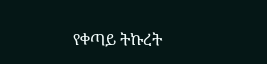የቀጣይ ትኩረት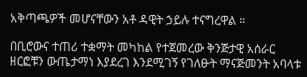አቅጣጫዎች መሆናቸውን አቶ ዳዊት ኃይሉ ተናግረዋል ።

በቢሮውና ተጠሪ ተቋማት መካከል የተጀመረው ቅንጅታዊ አሰራር ዘርፎቹን ውጤታማነ እያደረገ እንደሚገኝ የገለፁት ማናጅመንት አባላቱ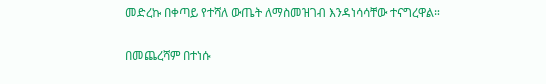መድረኩ በቀጣይ የተሻለ ውጤት ለማስመዝገብ እንዳነሳሳቸው ተናግረዋል።

በመጨረሻም በተነሱ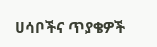ሀሳቦችና ጥያቄዎች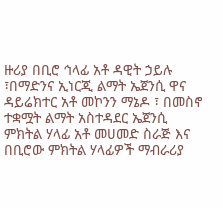ዙሪያ በቢሮ ኅላፊ አቶ ዳዊት ኃይሉ ፣በማድንና ኢነርጂ ልማት ኤጀንሲ ዋና ዳይሬክተር አቶ መኮንን ማኔዶ ፣ በመስኖ ተቋሟት ልማት አስተዳደር ኤጀንሲ ምክትል ሃላፊ አቶ መሀመድ ስራጅ እና በቢሮው ምክትል ሃላፊዎች ማብራሪያ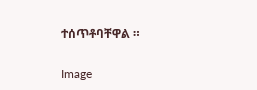ተሰጥቶባቸዋል ።

Image